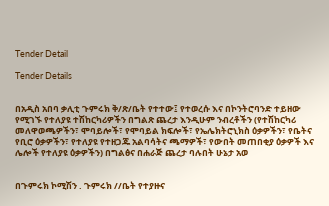Tender Detail

Tender Details


በአዲስ አበባ ቃሊቲ ጉምሩክ ቅ/ጽ/ቤት የተተው፤ የተወረሱ እና በኮንትሮባንድ ተይዘው የሚገኙ የተለያዩ ተሽከርካሪዎችን በግልጽ ጨረታ እንዲሁም ንብረቶችን (የተሽከርካሪ መለዋወጫዎችን፣ ሞባይሎች፣ የሞባይል ክፍሎች፣ የኤሌክትሮኒክስ ዕቃዎችን፣ የቤትና የቢሮ ዕቃዎችን፣ የተለያዩ የተዘጋጁ አልባሳትና ጫማዎች፣ የውበት መጠበቂያ ዕቃዎች እና ሌሎች የተለያዩ ዕቃዎችን) በግልፅና በሐራጅ ጨረታ ባሉበት ሁኔታ አወ


በጉምሩክ ኮሚሽን . ጉምሩክ //ቤት የተያዙና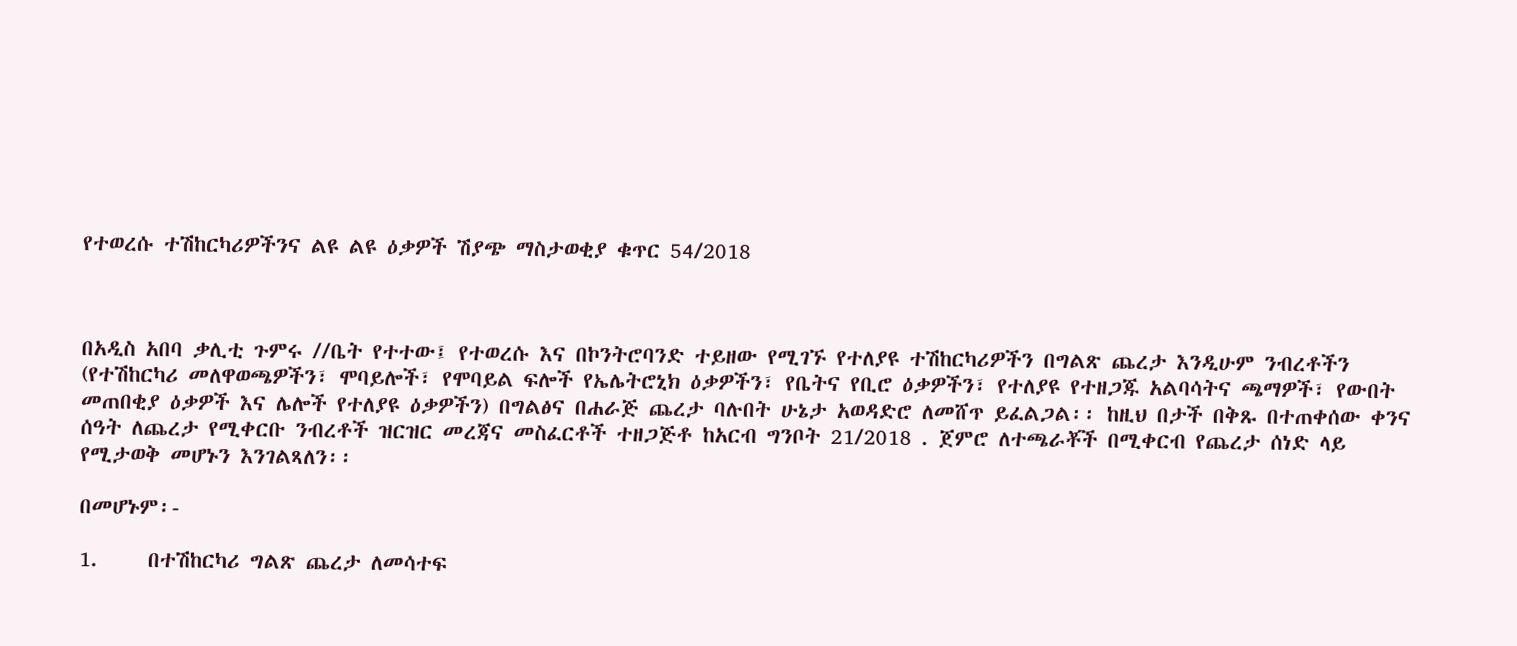የተወረሱ ተሽከርካሪዎችንና ልዩ ልዩ ዕቃዎች ሽያጭ ማስታወቂያ ቁጥር 54/2018



በአዲስ አበባ ቃሊቲ ጉምሩ //ቤት የተተው፤ የተወረሱ እና በኮንትሮባንድ ተይዘው የሚገኙ የተለያዩ ተሽከርካሪዎችን በግልጽ ጨረታ እንዲሁም ንብረቶችን (የተሽከርካሪ መለዋወጫዎችን፣ ሞባይሎች፣ የሞባይል ፍሎች የኤሌትሮኒክ ዕቃዎችን፣ የቤትና የቢሮ ዕቃዎችን፣ የተለያዩ የተዘጋጁ አልባሳትና ጫማዎች፣ የውበት መጠበቂያ ዕቃዎች እና ሌሎች የተለያዩ ዕቃዎችን) በግልፅና በሐራጅ ጨረታ ባሉበት ሁኔታ አወዳድሮ ለመሸጥ ይፈልጋል፡፡ ከዚህ በታች በቅጹ በተጠቀሰው ቀንና ሰዓት ለጨረታ የሚቀርቡ ንብረቶች ዝርዝር መረጃና መስፈርቶች ተዘጋጅቶ ከአርብ ግንቦት 21/2018 . ጀምሮ ለተጫራቾች በሚቀርብ የጨረታ ሰነድ ላይ የሚታወቅ መሆኑን እንገልጻለን፡፡

በመሆኑም፡-

1.     በተሽከርካሪ ግልጽ ጨረታ ለመሳተፍ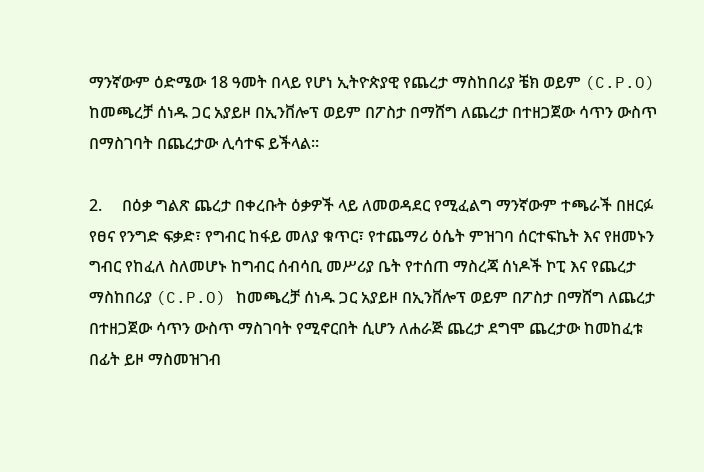ማንኛውም ዕድሜው 18 ዓመት በላይ የሆነ ኢትዮጵያዊ የጨረታ ማስከበሪያ ቼክ ወይም (C.P.O) ከመጫረቻ ሰነዱ ጋር አያይዞ በኢንቨሎፕ ወይም በፖስታ በማሸግ ለጨረታ በተዘጋጀው ሳጥን ውስጥ በማስገባት በጨረታው ሊሳተፍ ይችላል፡፡

2.     በዕቃ ግልጽ ጨረታ በቀረቡት ዕቃዎች ላይ ለመወዳደር የሚፈልግ ማንኛውም ተጫራች በዘርፉ የፀና የንግድ ፍቃድ፣ የግብር ከፋይ መለያ ቁጥር፣ የተጨማሪ ዕሴት ምዝገባ ሰርተፍኬት እና የዘመኑን ግብር የከፈለ ስለመሆኑ ከግብር ሰብሳቢ መሥሪያ ቤት የተሰጠ ማስረጃ ሰነዶች ኮፒ እና የጨረታ ማስከበሪያ (C.P.O) ከመጫረቻ ሰነዱ ጋር አያይዞ በኢንቨሎፕ ወይም በፖስታ በማሸግ ለጨረታ በተዘጋጀው ሳጥን ውስጥ ማስገባት የሚኖርበት ሲሆን ለሐራጅ ጨረታ ደግሞ ጨረታው ከመከፈቱ በፊት ይዞ ማስመዝገብ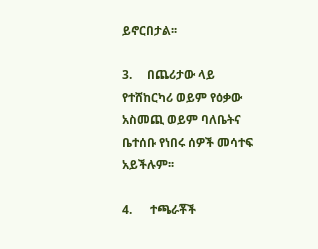ይኖርበታል፡፡

3.     በጨሪታው ላይ የተሸከርካሪ ወይም የዕቃው አስመጪ ወይም ባለቤትና ቤተሰቡ የነበሩ ሰዎች መሳተፍ አይችሉም፡፡

4.      ተጫራቾች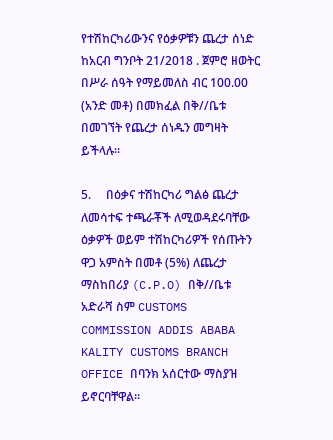የተሽከርካሪውንና የዕቃዎቹን ጨረታ ሰነድ ከአርብ ግንቦት 21/2018 . ጀምሮ ዘወትር በሥራ ሰዓት የማይመለስ ብር 100.00 (አንድ መቶ) በመክፈል በቅ//ቤቱ በመገኘት የጨረታ ሰነዱን መግዛት ይችላሉ።

5.     በዕቃና ተሽከርካሪ ግልፅ ጨረታ ለመሳተፍ ተጫራቾች ለሚወዳደሩባቸው ዕቃዎች ወይም ተሽከርካሪዎች የሰጡትን ዋጋ አምስት በመቶ (5%) ለጨረታ ማስከበሪያ (C.P.O) በቅ//ቤቱ አድራሻ ስም CUSTOMS COMMISSION ADDIS ABABA KALITY CUSTOMS BRANCH OFFICE በባንክ አሰርተው ማስያዝ ይኖርባቸዋል።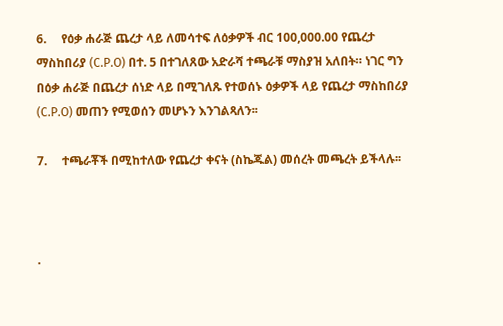6.     የዕቃ ሐራጅ ጨረታ ላይ ለመሳተፍ ለዕቃዎች ብር 100,000.00 የጨረታ ማስከበሪያ (C.P.O) በተ. 5 በተገለጸው አድራሻ ተጫራቹ ማስያዝ አለበት። ነገር ግን በዕቃ ሐራጅ በጨረታ ሰነድ ላይ በሚገለጹ የተወሰኑ ዕቃዎች ላይ የጨረታ ማስከበሪያ (C.P.O) መጠን የሚወሰን መሆኑን እንገልጻለን፡፡

7.     ተጫራቾች በሚከተለው የጨረታ ቀናት (ስኬጁል) መሰረት መጫረት ይችላሉ፡፡



.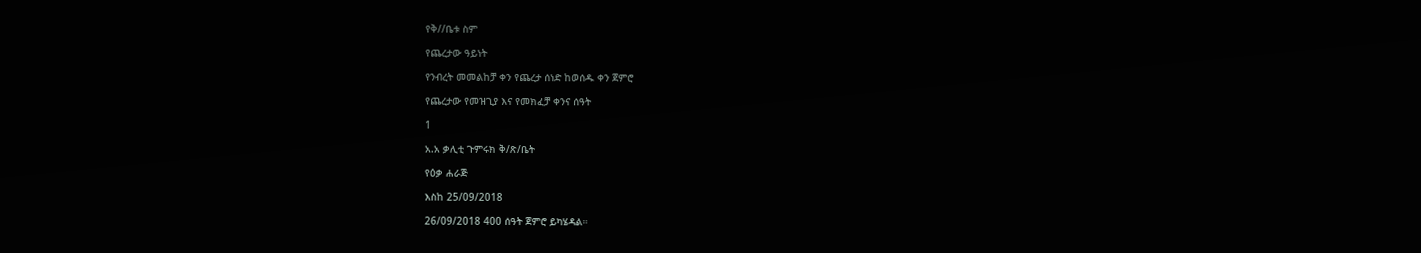የቅ//ቤቱ ስም

የጨረታው ዓይነት

የንብረት መመልከቻ ቀን የጨረታ ሰነድ ከወሰዱ ቀን ጀምሮ

የጨረታው የመዝጊያ እና የመክፈቻ ቀንና ሰዓት

1

አ.አ ቃሊቲ ጉምሩክ ቅ/ጽ/ቤት

የዕቃ ሐራጅ

እስከ 25/09/2018

26/09/2018 400 ሰዓት ጀምሮ ይካሄዳል።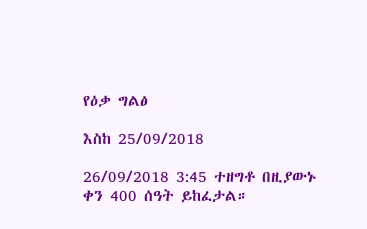የዕቃ ግልፅ

እስከ 25/09/2018

26/09/2018 3:45 ተዘግቶ በዚያውኑ ቀን 400 ሰዓት ይከፈታል።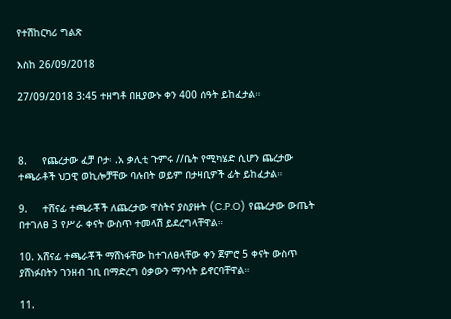የተሽከርካሪ ግልጽ

እስከ 26/09/2018

27/09/2018 3:45 ተዘግቶ በዚያውኑ ቀን 400 ሰዓት ይከፈታል።



8.     የጨረታው ፈቻ ቦታ፡ .አ ቃሊቲ ጉምሩ //ቤት የሚካሄድ ሲሆን ጨረታው ተጫራቶች ህጋዊ ወኪሎቻቸው ባሉበት ወይም በታዛቢዎች ፊት ይከፈታል።

9.     ተሸናፊ ተጫራቾች ለጨረታው ዋስትና ያስያዙት (C.P.O) የጨረታው ውጤት በተገለፀ 3 የሥራ ቀናት ውስጥ ተመላሽ ይደረግላቸዋል።

10. አሸናፊ ተጫራቾች ማሸነፋቸው ከተገለፀላቸው ቀን ጀምሮ 5 ቀናት ውስጥ ያሸነፉበትን ገንዘብ ገቢ በማድረግ ዕቃውን ማንሳት ይኖርባቸዋል።

11.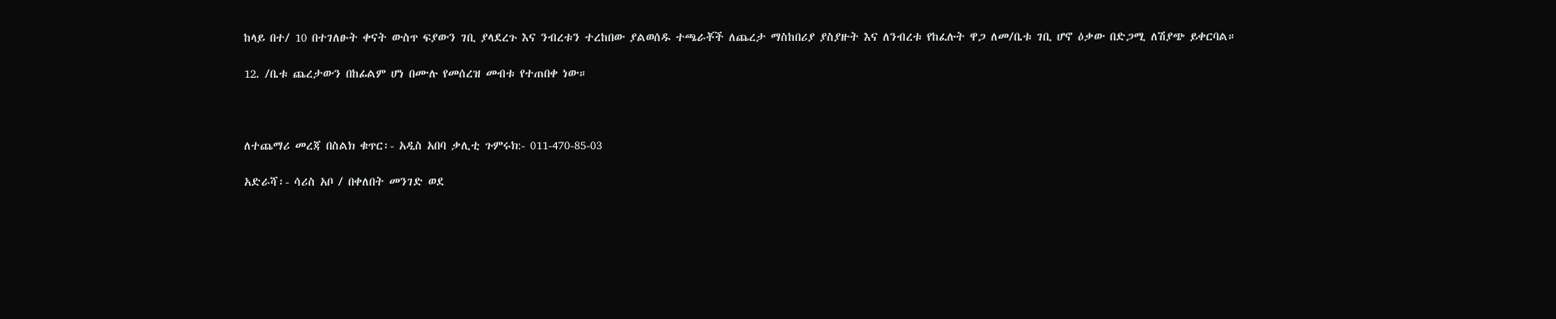ከላይ በተ/ 10 በተገለፁት ቀናት ውስጥ ፍያውን ገቢ ያላደረጉ እና ንብረቱን ተረከበው ያልወሰዱ ተጫራቾች ለጨረታ ማስከበሪያ ያስያዙት እና ለንብረቱ የከፈሉት ዋጋ ለመ/ቤቱ ገቢ ሆኖ ዕቃው በድጋሚ ለሽያጭ ይቀርባል።

12. /ቤቱ ጨረታውን በከፊልም ሆነ በሙሉ የመሰረዝ መብቱ የተጠበቀ ነው።



ለተጨማሪ መረጃ በስልክ ቁጥር፡- አዲስ አበባ ቃሊቲ ጉምሩክ:- 011-470-85-03

አድራሻ፡- ሳሪስ አቦ / በቀለበት መንገድ ወደ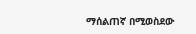ማሰልጠኛ በሚወስደው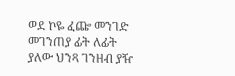ወደ ኮዬ ፈጬ መንገድ መገንጠያ ፊት ለፊት ያለው ህንጻ ገንዘብ ያዥ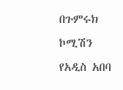በጉምሩክ ኮሚሽን የአዲስ አበባ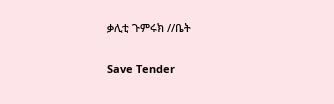ቃሊቲ ጉምሩክ //ቤት

Save Tender